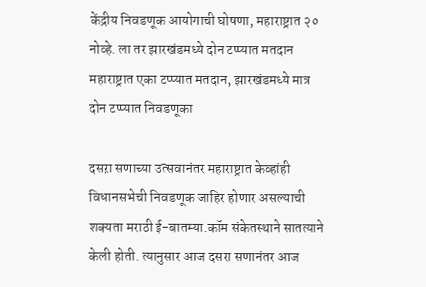केंद्रीय निवडणूक आयोगाची घोषणा, महाराष्ट्रात २० नोव्हे. ला तर झारखंडमध्ये दोन टप्प्यात मतदान महाराष्ट्रात एका टप्प्यात मतदान, झारखंडमध्ये मात्र दोन टप्प्यात निवडणूका

दसऱा सणाच्या उत्सवानंतर महाराष्ट्रात केव्हांही विधानसभेची निवडणूक जाहिर होणार असल्याची शक्यता मराठी ई-बातम्या.कॉम संकेतस्थाने सातत्याने केली होती. त्यानुसार आज दसरा सणानंतर आज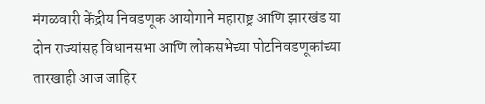मंगळवारी केंद्रीय निवडणूक आयोगाने महाराष्ट्र आणि झारखंड या दोन राज्यांसह विधानसभा आणि लोकसभेच्या पोटनिवडणूकांच्या तारखाही आज जाहिर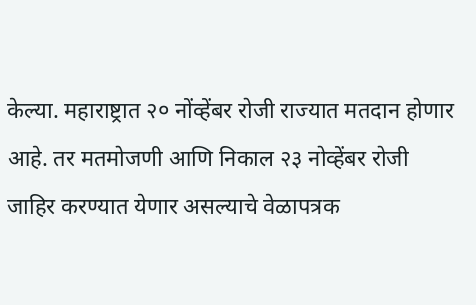केल्या. महाराष्ट्रात २० नोंव्हेंबर रोजी राज्यात मतदान होणार आहे. तर मतमोजणी आणि निकाल २३ नोव्हेंबर रोजी जाहिर करण्यात येणार असल्याचे वेळापत्रक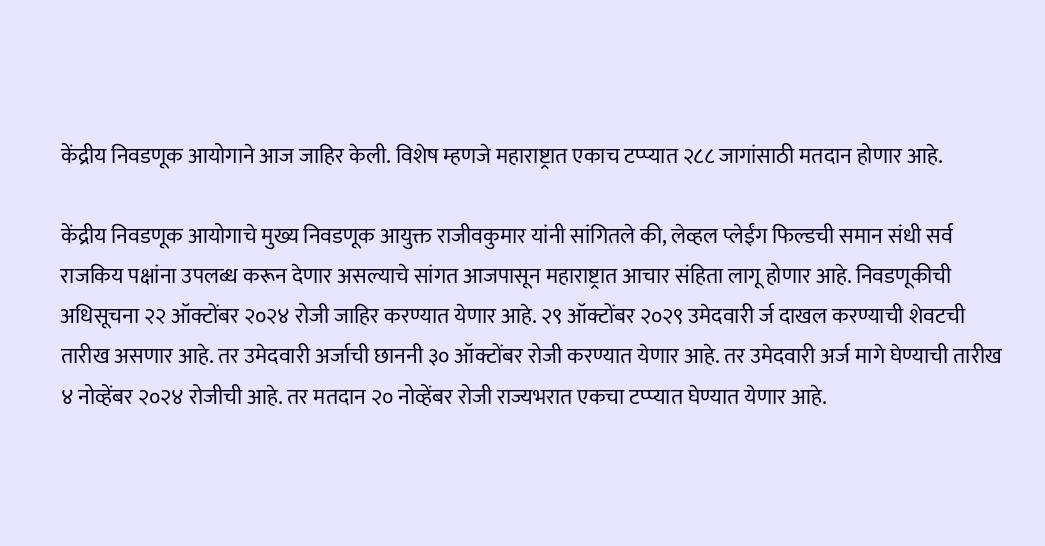केंद्रीय निवडणूक आयोगाने आज जाहिर केली. विशेष म्हणजे महाराष्ट्रात एकाच टप्प्यात २८८ जागांसाठी मतदान होणार आहे.

केंद्रीय निवडणूक आयोगाचे मुख्य निवडणूक आयुक्त राजीवकुमार यांनी सांगितले की, लेव्हल प्लेईंग फिल्डची समान संधी सर्व राजकिय पक्षांना उपलब्ध करून देणार असल्याचे सांगत आजपासून महाराष्ट्रात आचार संहिता लागू होणार आहे. निवडणूकीची अधिसूचना २२ ऑक्टोंबर २०२४ रोजी जाहिर करण्यात येणार आहे. २९ ऑक्टोंबर २०२९ उमेदवारी र्ज दाखल करण्याची शेवटची तारीख असणार आहे. तर उमेदवारी अर्जाची छाननी ३० ऑक्टोंबर रोजी करण्यात येणार आहे. तर उमेदवारी अर्ज मागे घेण्याची तारीख ४ नोव्हेंबर २०२४ रोजीची आहे. तर मतदान २० नोव्हेंबर रोजी राज्यभरात एकचा टप्प्यात घेण्यात येणार आहे.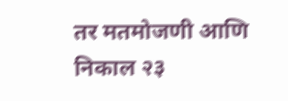तर मतमोजणी आणि निकाल २३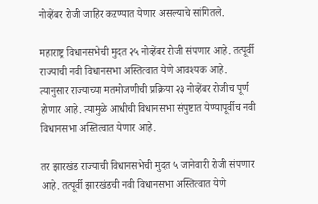नोव्हेंबर रोजी जाहिर कऱण्यात येणार असल्याचे सांगितले.

महाराष्ट्र विधानसभेची मुदत २५ नोव्हेंबर रोजी संपणार आहे. तत्पूर्वी राज्याची नवी विधानसभा अस्तित्वात येणे आवश्यक आहे. त्यानुसार राज्याच्या मतमोजणीची प्रक्रिया २३ नोव्हेंबर रोजीच पूर्ण होणार आहे. त्यामुळे आधीची विधानसभा संपुष्टात येण्यापूर्वीच नवी विधानसभा अस्तित्वात येणार आहे.

तर झारखंड राज्याची विधानसभेची मुदत ५ जानेवारी रोजी संपणार आहे. तत्पूर्वी झारखंडची नवी विधानसभा अस्तित्वात येणे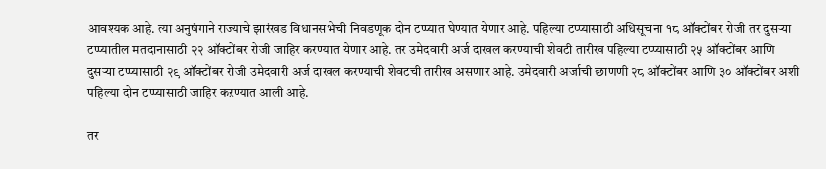आवश्यक आहे. त्या अनुषंगाने राज्याचे झारंखड विधानसभेची निवडणूक दोन टप्प्यात घेण्यात येणार आहे. पहिल्या टप्प्यासाठी अधिसूचना १८ ऑक्टोंबर रोजी तर दुसऱ्या टप्प्यातील मतदानासाठी २२ ऑक्टोंबर रोजी जाहिर करण्यात येणार आहे. तर उमेदवारी अर्ज दाखल करण्याची शेवटी तारीख पहिल्या टप्प्यासाठी २५ ऑक्टोंबर आणि दुसऱ्या टप्प्यासाठी २९ ऑक्टोंबर रोजी उमेदवारी अर्ज दाखल करण्याची शेवटची तारीख असणार आहे. उमेदवारी अर्जाची छाणणी २८ ऑक्टोंबर आणि ३० ऑक्टोंबर अशी पहिल्या दोन टप्प्यासाठी जाहिर कऱण्यात आली आहे.

तर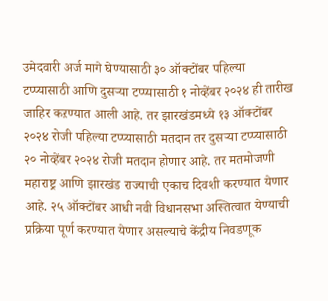उमेदवारी अर्ज मागे घेण्यासाठी ३० ऑक्टोंबर पहिल्या टप्प्यासाठी आणि दुसऱ्या टप्प्यासाठी १ नोव्हेंबर २०२४ ही तारीख जाहिर कऱण्यात आली आहे. तर झारखंडमध्ये १३ ऑक्टोंबर २०२४ रोजी पहिल्या टप्प्यासाठी मतदान तर दुसऱ्या टप्प्यासाठी २० नोव्हेंबर २०२४ रोजी मतदान होणार आहे. तर मतमोजणी महाराष्ट्र आणि झारखंड राज्याची एकाच दिवशी करण्यात येणार आहे. २५ ऑक्टोंबर आधी नवी विधानसभा अस्तित्वात येण्याची प्रक्रिया पूर्ण करण्यात येणार असल्याचे केंद्रीय निवडणूक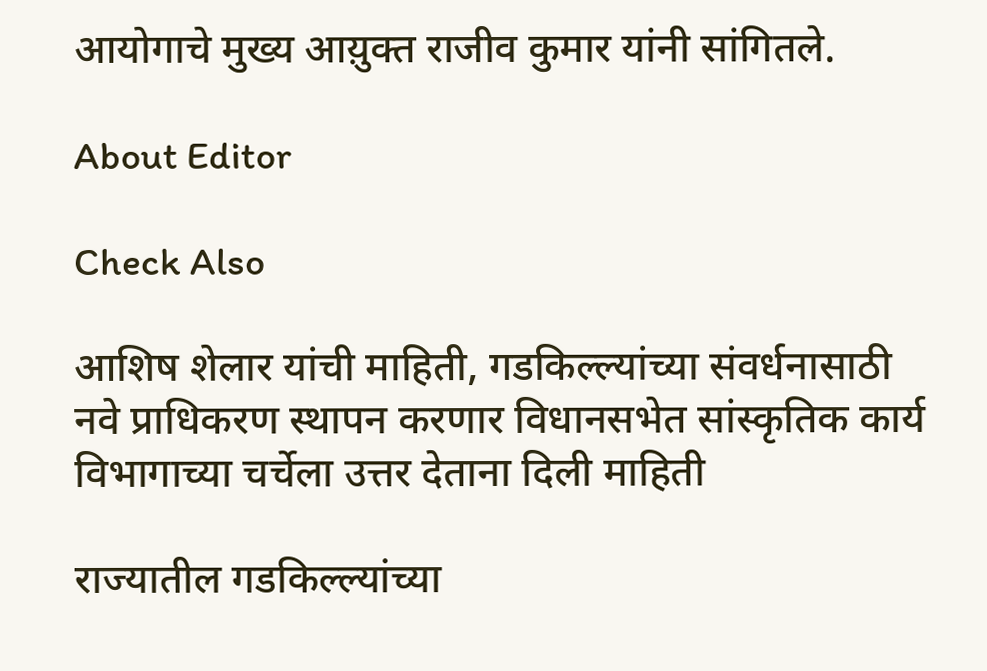आयोगाचे मुख्य आय़ुक्त राजीव कुमार यांनी सांगितले.

About Editor

Check Also

आशिष शेलार यांची माहिती, गडकिल्ल्यांच्या संवर्धनासाठी नवे प्राधिकरण स्थापन करणार विधानसभेत सांस्कृतिक कार्य विभागाच्या चर्चेला उत्तर देताना दिली माहिती

राज्यातील गडकिल्ल्यांच्या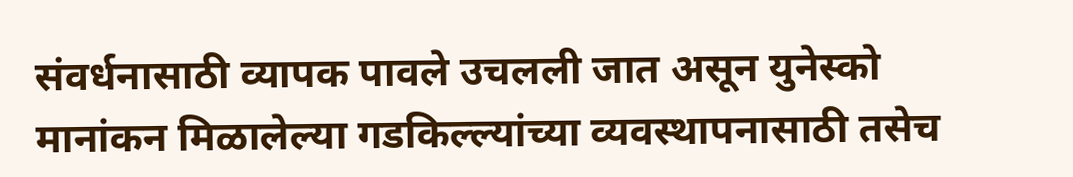संवर्धनासाठी व्यापक पावले उचलली जात असून युनेस्को मानांकन मिळालेल्या गडकिल्ल्यांच्या व्यवस्थापनासाठी तसेच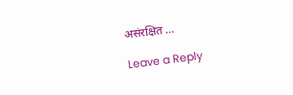असंरक्षित …

Leave a Reply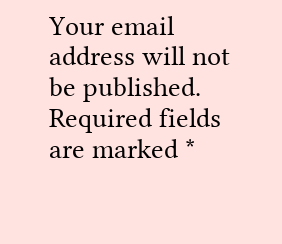Your email address will not be published. Required fields are marked *